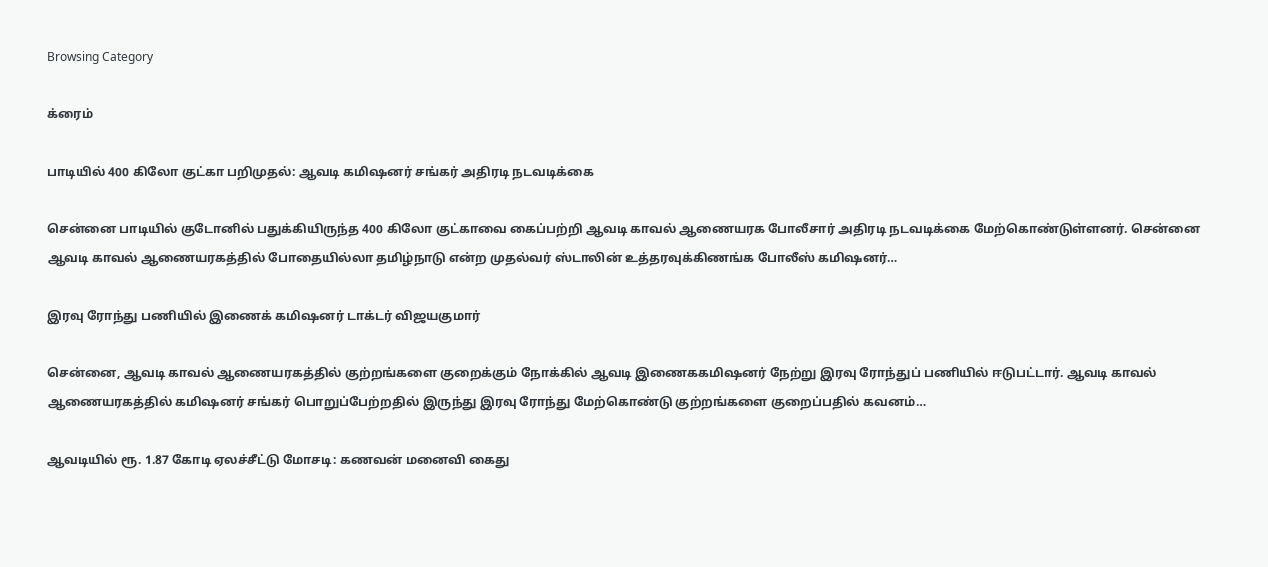Browsing Category

க்ரைம்

பாடியில் 400 கிலோ குட்கா பறிமுதல்: ஆவடி கமிஷனர் சங்கர் அதிரடி நடவடிக்கை

சென்னை பாடியில் குடோனில் பதுக்கியிருந்த 400 கிலோ குட்காவை கைப்பற்றி ஆவடி காவல் ஆணையரக போலீசார் அதிரடி நடவடிக்கை மேற்கொண்டுள்ளனர். சென்னை ஆவடி காவல் ஆணையரகத்தில் போதையில்லா தமிழ்நாடு என்ற முதல்வர் ஸ்டாலின் உத்தரவுக்கிணங்க போலீஸ் கமிஷனர்…

இரவு ரோந்து பணியில் இணைக் கமிஷனர் டாக்டர் விஜயகுமார்

சென்னை, ஆவடி காவல் ஆணையரகத்தில் குற்றங்களை குறைக்கும் நோக்கில் ஆவடி இணைககமிஷனர் நேற்று இரவு ரோந்துப் பணியில் ஈடுபட்டார். ஆவடி காவல் ஆணையரகத்தில் கமிஷனர் சங்கர் பொறுப்பேற்றதில் இருந்து இரவு ரோந்து மேற்கொண்டு குற்றங்களை குறைப்பதில் கவனம்…

ஆவடியில் ரூ. 1.87 கோடி ஏலச்சீட்டு மோசடி: கணவன் மனைவி கைது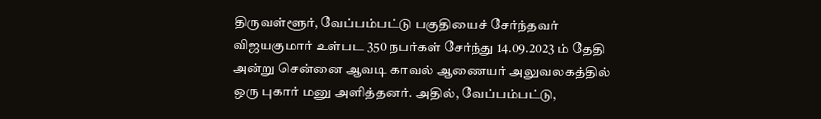திருவள்ளூர், வேப்பம்பட்டு பகுதியைச் சேர்ந்தவர் விஜயகுமார் உள்பட 350 நபர்கள் சேர்ந்து 14.09.2023 ம் தேதி அன்று சென்னை ஆவடி காவல் ஆணையர் அலுவலகத்தில் ஒரு புகார் மனு அளித்தனர். அதில், வேப்பம்பட்டு,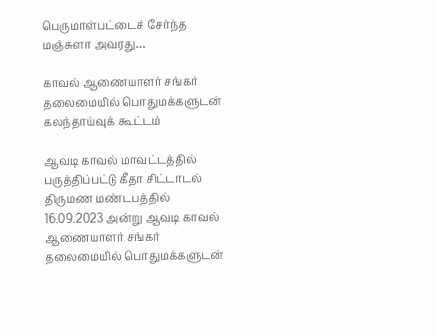பெருமாள்பட்டைச் சேர்ந்த மஞ்சுளா அவரது…

காவல் ஆணையாளர் சங்கர் தலைமையில் பொதுமக்களுடன் கலந்தாய்வுக் கூட்டம்

ஆவடி காவல் மாவட்டத்தில் பருத்திப்பட்டு கீதா சிட்டாடல் திருமண மண்டபத்தில் 16.09.2023 அன்று ஆவடி காவல் ஆணையாளர் சங்கர் தலைமையில் பொதுமக்களுடன்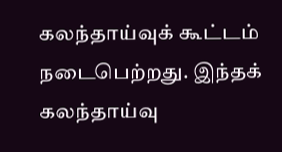கலந்தாய்வுக் கூட்டம் நடைபெற்றது. இந்தக் கலந்தாய்வு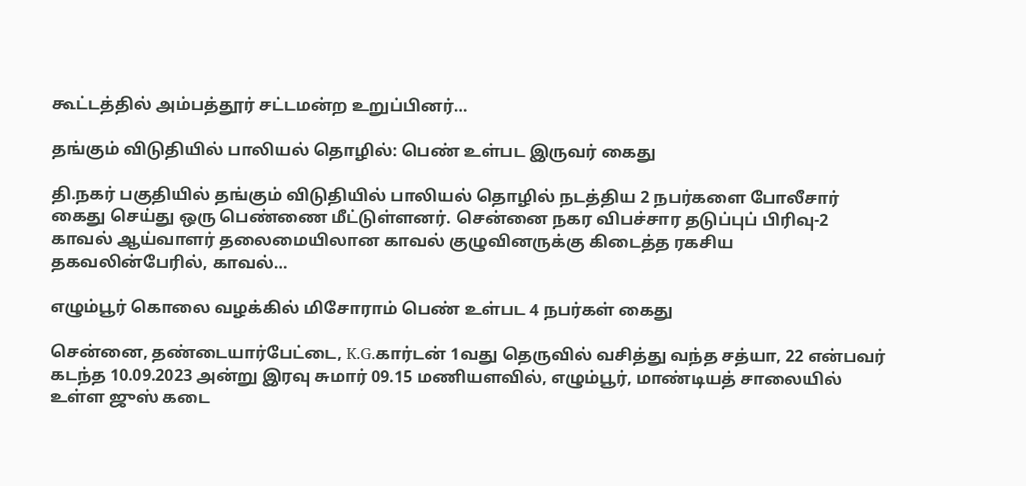கூட்டத்தில் அம்பத்தூர் சட்டமன்ற உறுப்பினர்…

தங்கும் விடுதியில் பாலியல் தொழில்: பெண் உள்பட இருவர் கைது

தி.நகர் பகுதியில் தங்கும் விடுதியில் பாலியல் தொழில் நடத்திய 2 நபர்களை போலீசார் கைது செய்து ஒரு பெண்ணை மீட்டுள்ளனர். சென்னை நகர விபச்சார தடுப்புப் பிரிவு-2 காவல் ஆய்வாளர் தலைமையிலான காவல் குழுவினருக்கு கிடைத்த ரகசிய தகவலின்பேரில், காவல்…

எழும்பூர் கொலை வழக்கில் மிசோராம் பெண் உள்பட 4 நபர்கள் கைது

சென்னை, தண்டையார்பேட்டை, K.G.கார்டன் 1வது தெருவில் வசித்து வந்த சத்யா, 22 என்பவர் கடந்த 10.09.2023 அன்று இரவு சுமார் 09.15 மணியளவில், எழும்பூர், மாண்டியத் சாலையில் உள்ள ஜுஸ் கடை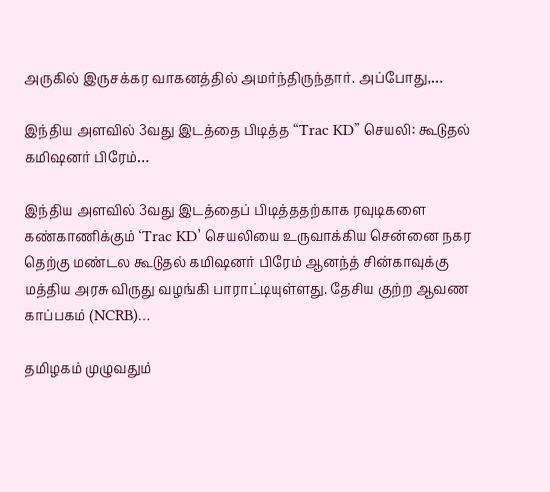அருகில் இருசக்கர வாகனத்தில் அமர்ந்திருந்தார். அப்போது,…

இந்திய அளவில் 3வது இடத்தை பிடித்த “Trac KD” செயலி: கூடுதல் கமிஷனர் பிரேம்…

இந்திய அளவில் 3வது இடத்தைப் பிடித்ததற்காக ரவுடிகளை கண்காணிக்கும் ‘Trac KD’ செயலியை உருவாக்கிய சென்னை நகர தெற்கு மண்டல கூடுதல் கமிஷனர் பிரேம் ஆனந்த் சின்காவுக்கு மத்திய அரசு விருது வழங்கி பாராட்டியுள்ளது. தேசிய குற்ற ஆவண காப்பகம் (NCRB)…

தமிழகம் முழுவதும்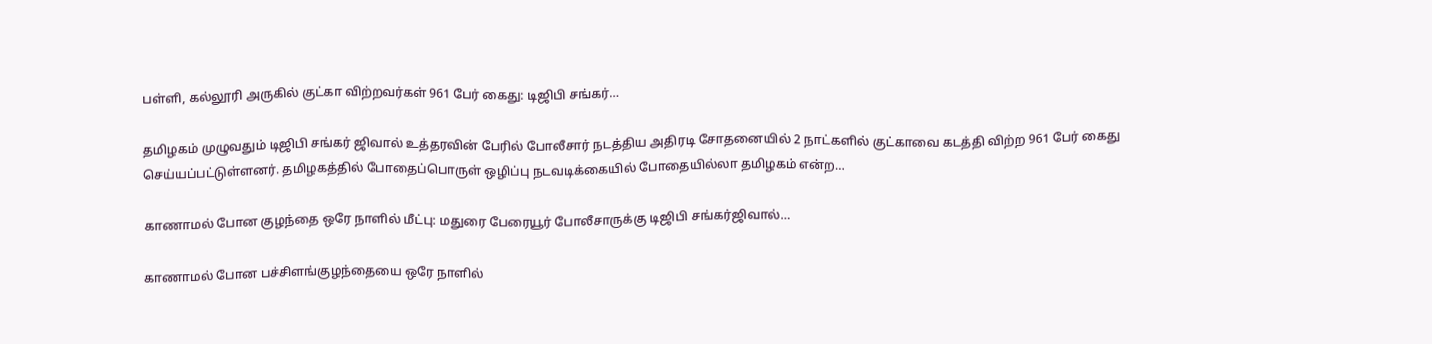பள்ளி, கல்லூரி அருகில் குட்கா விற்றவர்கள் 961 பேர் கைது: டிஜிபி சங்கர்…

தமிழகம் முழுவதும் டிஜிபி சங்கர் ஜிவால் உத்தரவின் பேரில் போலீசார் நடத்திய அதிரடி சோதனையில் 2 நாட்களில் குட்காவை கடத்தி விற்ற 961 பேர் கைது செய்யப்பட்டுள்ளனர். தமிழகத்தில் போதைப்பொருள் ஒழிப்பு நடவடிக்கையில் போதையில்லா தமிழகம் என்ற…

காணாமல் போன குழந்தை ஒரே நாளில் மீட்பு: மதுரை பேரையூர் போலீசாருக்கு டிஜிபி சங்கர்ஜிவால்…

காணாமல் போன பச்சிளங்குழந்தையை ஒரே நாளில்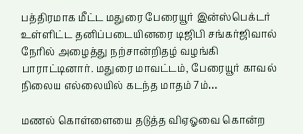பத்திரமாக மீட்ட மதுரை பேரையூர் இன்ஸ்பெக்டர் உள்ளிட்ட தனிப்படையினரை டிஜிபி சங்கர்ஜிவால் நேரில் அழைத்து நற்சான்றிதழ் வழங்கி பாராட்டினார். மதுரை மாவட்டம், பேரையூர் காவல் நிலைய எல்லையில் கடந்த மாதம் 7ம்…

மணல் கொள்ளையை தடுத்த விஏஓவை கொன்ற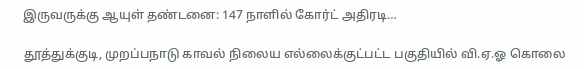இருவருக்கு ஆயுள் தண்டனை: 147 நாளில் கோர்ட் அதிரடி…

தூத்துக்குடி, முறப்பநாடு காவல் நிலைய எல்லைக்குட்பட்ட பகுதியில் வி.ஏ.ஓ கொலை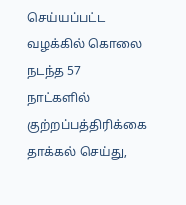செய்யப்பட்ட வழக்கில் கொலை நடந்த 57 நாட்களில் குற்றப்பத்திரிக்கை தாக்கல் செய்து,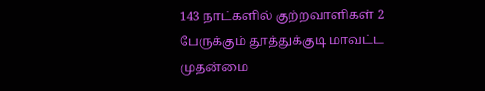143 நாட்களில் குற்றவாளிகள் 2 பேருக்கும் தூத்துக்குடி மாவட்ட முதன்மை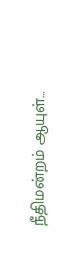நீதிமன்றம் ஆயுள்…